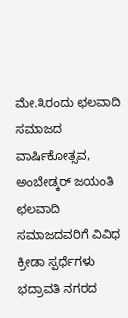ಮೇ.೩ರಂದು ಛಲವಾದಿ ಸಮಾಜದ ವಾರ್ಷಿಕೋತ್ಸವ, ಅಂಬೇಡ್ಕರ್ ಜಯಂತಿ
ಛಲವಾದಿ ಸಮಾಜದವರಿಗೆ ವಿವಿಧ ಕ್ರೀಡಾ ಸ್ಪರ್ಧೆಗಳು
ಭದ್ರಾವತಿ ನಗರದ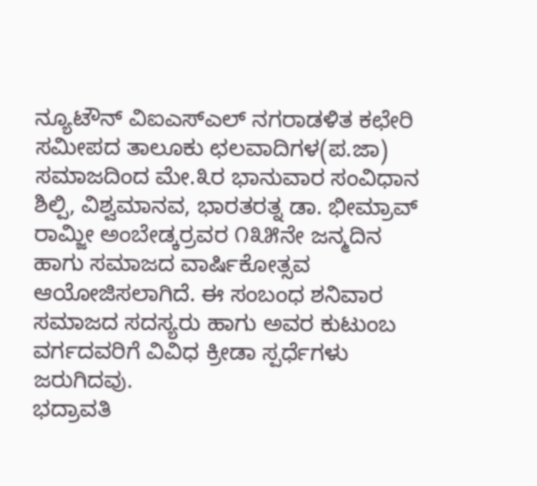ನ್ಯೂಟೌನ್ ವಿಐಎಸ್ಎಲ್ ನಗರಾಡಳಿತ ಕಛೇರಿ ಸಮೀಪದ ತಾಲೂಕು ಛಲವಾದಿಗಳ(ಪ.ಜಾ) ಸಮಾಜದಿಂದ ಮೇ.೩ರ ಭಾನುವಾರ ಸಂವಿಧಾನ ಶಿಲ್ಪಿ, ವಿಶ್ವಮಾನವ, ಭಾರತರತ್ನ ಡಾ. ಭೀಮ್ರಾವ್ ರಾಮ್ಜೀ ಅಂಬೇಡ್ಕರ್ರವರ ೧೩೫ನೇ ಜನ್ಮದಿನ ಹಾಗು ಸಮಾಜದ ವಾರ್ಷಿಕೋತ್ಸವ ಆಯೋಜಿಸಲಾಗಿದೆ. ಈ ಸಂಬಂಧ ಶನಿವಾರ ಸಮಾಜದ ಸದಸ್ಯರು ಹಾಗು ಅವರ ಕುಟುಂಬ ವರ್ಗದವರಿಗೆ ವಿವಿಧ ಕ್ರೀಡಾ ಸ್ಪರ್ಧೆಗಳು ಜರುಗಿದವು.
ಭದ್ರಾವತಿ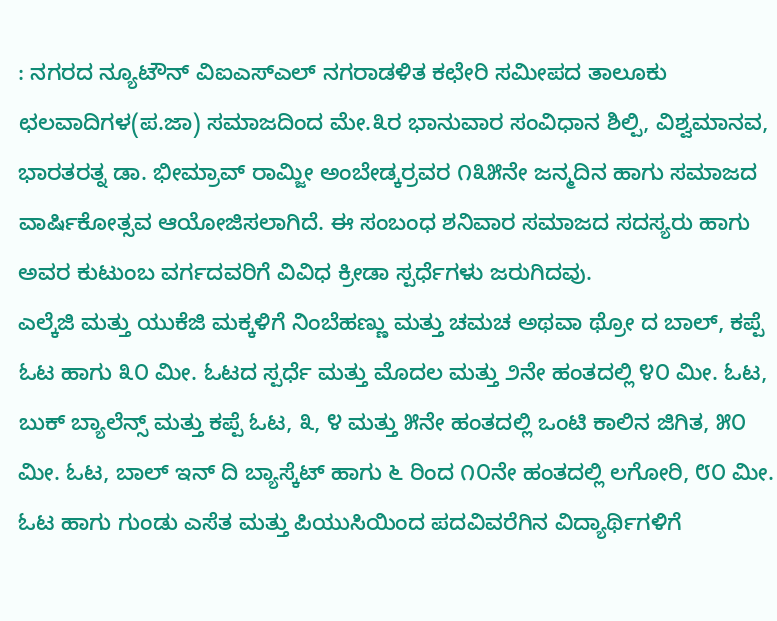: ನಗರದ ನ್ಯೂಟೌನ್ ವಿಐಎಸ್ಎಲ್ ನಗರಾಡಳಿತ ಕಛೇರಿ ಸಮೀಪದ ತಾಲೂಕು ಛಲವಾದಿಗಳ(ಪ.ಜಾ) ಸಮಾಜದಿಂದ ಮೇ.೩ರ ಭಾನುವಾರ ಸಂವಿಧಾನ ಶಿಲ್ಪಿ, ವಿಶ್ವಮಾನವ, ಭಾರತರತ್ನ ಡಾ. ಭೀಮ್ರಾವ್ ರಾಮ್ಜೀ ಅಂಬೇಡ್ಕರ್ರವರ ೧೩೫ನೇ ಜನ್ಮದಿನ ಹಾಗು ಸಮಾಜದ ವಾರ್ಷಿಕೋತ್ಸವ ಆಯೋಜಿಸಲಾಗಿದೆ. ಈ ಸಂಬಂಧ ಶನಿವಾರ ಸಮಾಜದ ಸದಸ್ಯರು ಹಾಗು ಅವರ ಕುಟುಂಬ ವರ್ಗದವರಿಗೆ ವಿವಿಧ ಕ್ರೀಡಾ ಸ್ಪರ್ಧೆಗಳು ಜರುಗಿದವು.
ಎಲ್ಕೆಜಿ ಮತ್ತು ಯುಕೆಜಿ ಮಕ್ಕಳಿಗೆ ನಿಂಬೆಹಣ್ಣು ಮತ್ತು ಚಮಚ ಅಥವಾ ಥ್ರೋ ದ ಬಾಲ್, ಕಪ್ಪೆ ಓಟ ಹಾಗು ೩೦ ಮೀ. ಓಟದ ಸ್ಪರ್ಧೆ ಮತ್ತು ಮೊದಲ ಮತ್ತು ೨ನೇ ಹಂತದಲ್ಲಿ ೪೦ ಮೀ. ಓಟ, ಬುಕ್ ಬ್ಯಾಲೆನ್ಸ್ ಮತ್ತು ಕಪ್ಪೆ ಓಟ, ೩, ೪ ಮತ್ತು ೫ನೇ ಹಂತದಲ್ಲಿ ಒಂಟಿ ಕಾಲಿನ ಜಿಗಿತ, ೫೦ ಮೀ. ಓಟ, ಬಾಲ್ ಇನ್ ದಿ ಬ್ಯಾಸ್ಕೆಟ್ ಹಾಗು ೬ ರಿಂದ ೧೦ನೇ ಹಂತದಲ್ಲಿ ಲಗೋರಿ, ೮೦ ಮೀ. ಓಟ ಹಾಗು ಗುಂಡು ಎಸೆತ ಮತ್ತು ಪಿಯುಸಿಯಿಂದ ಪದವಿವರೆಗಿನ ವಿದ್ಯಾರ್ಥಿಗಳಿಗೆ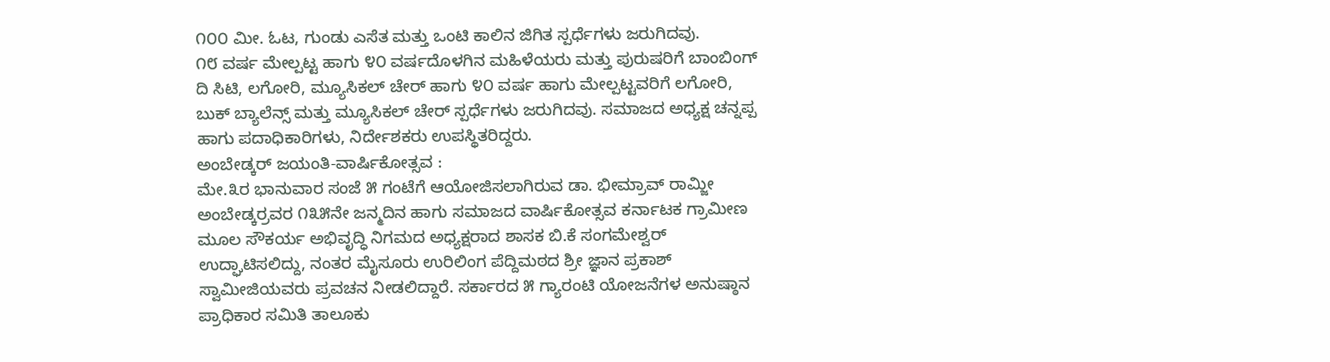೧೦೦ ಮೀ. ಓಟ, ಗುಂಡು ಎಸೆತ ಮತ್ತು ಒಂಟಿ ಕಾಲಿನ ಜಿಗಿತ ಸ್ಪರ್ಧೆಗಳು ಜರುಗಿದವು.
೧೮ ವರ್ಷ ಮೇಲ್ಪಟ್ಟ ಹಾಗು ೪೦ ವರ್ಷದೊಳಗಿನ ಮಹಿಳೆಯರು ಮತ್ತು ಪುರುಷರಿಗೆ ಬಾಂಬಿಂಗ್ ದಿ ಸಿಟಿ, ಲಗೋರಿ, ಮ್ಯೂಸಿಕಲ್ ಚೇರ್ ಹಾಗು ೪೦ ವರ್ಷ ಹಾಗು ಮೇಲ್ಪಟ್ಟವರಿಗೆ ಲಗೋರಿ, ಬುಕ್ ಬ್ಯಾಲೆನ್ಸ್ ಮತ್ತು ಮ್ಯೂಸಿಕಲ್ ಚೇರ್ ಸ್ಪರ್ಧೆಗಳು ಜರುಗಿದವು. ಸಮಾಜದ ಅಧ್ಯಕ್ಷ ಚನ್ನಪ್ಪ ಹಾಗು ಪದಾಧಿಕಾರಿಗಳು, ನಿರ್ದೇಶಕರು ಉಪಸ್ಥಿತರಿದ್ದರು.
ಅಂಬೇಡ್ಕರ್ ಜಯಂತಿ-ವಾರ್ಷಿಕೋತ್ಸವ :
ಮೇ.೩ರ ಭಾನುವಾರ ಸಂಜೆ ೫ ಗಂಟೆಗೆ ಆಯೋಜಿಸಲಾಗಿರುವ ಡಾ. ಭೀಮ್ರಾವ್ ರಾಮ್ಜೀ ಅಂಬೇಡ್ಕರ್ರವರ ೧೩೫ನೇ ಜನ್ಮದಿನ ಹಾಗು ಸಮಾಜದ ವಾರ್ಷಿಕೋತ್ಸವ ಕರ್ನಾಟಕ ಗ್ರಾಮೀಣ ಮೂಲ ಸೌಕರ್ಯ ಅಭಿವೃದ್ಧಿ ನಿಗಮದ ಅಧ್ಯಕ್ಷರಾದ ಶಾಸಕ ಬಿ.ಕೆ ಸಂಗಮೇಶ್ವರ್ ಉದ್ಘಾಟಿಸಲಿದ್ದು, ನಂತರ ಮೈಸೂರು ಉರಿಲಿಂಗ ಪೆದ್ದಿಮಠದ ಶ್ರೀ ಜ್ಞಾನ ಪ್ರಕಾಶ್ ಸ್ವಾಮೀಜಿಯವರು ಪ್ರವಚನ ನೀಡಲಿದ್ದಾರೆ. ಸರ್ಕಾರದ ೫ ಗ್ಯಾರಂಟಿ ಯೋಜನೆಗಳ ಅನುಷ್ಠಾನ ಪ್ರಾಧಿಕಾರ ಸಮಿತಿ ತಾಲೂಕು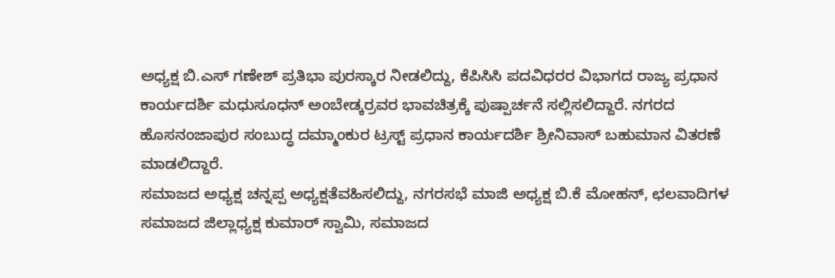ಅಧ್ಯಕ್ಷ ಬಿ.ಎಸ್ ಗಣೇಶ್ ಪ್ರತಿಭಾ ಪುರಸ್ಕಾರ ನೀಡಲಿದ್ದು, ಕೆಪಿಸಿಸಿ ಪದವಿಧರರ ವಿಭಾಗದ ರಾಜ್ಯ ಪ್ರಧಾನ ಕಾರ್ಯದರ್ಶಿ ಮಧುಸೂಧನ್ ಅಂಬೇಡ್ಕರ್ರವರ ಭಾವಚಿತ್ರಕ್ಕೆ ಪುಷ್ಪಾರ್ಚನೆ ಸಲ್ಲಿಸಲಿದ್ದಾರೆ. ನಗರದ ಹೊಸನಂಜಾಪುರ ಸಂಬುದ್ಧ ದಮ್ಮಾಂಕುರ ಟ್ರಸ್ಟ್ ಪ್ರಧಾನ ಕಾರ್ಯದರ್ಶಿ ಶ್ರೀನಿವಾಸ್ ಬಹುಮಾನ ವಿತರಣೆ ಮಾಡಲಿದ್ದಾರೆ.
ಸಮಾಜದ ಅಧ್ಯಕ್ಷ ಚನ್ನಪ್ಪ ಅಧ್ಯಕ್ಷತೆವಹಿಸಲಿದ್ದು, ನಗರಸಭೆ ಮಾಜಿ ಅಧ್ಯಕ್ಷ ಬಿ.ಕೆ ಮೋಹನ್, ಛಲವಾದಿಗಳ ಸಮಾಜದ ಜಿಲ್ಲಾಧ್ಯಕ್ಷ ಕುಮಾರ್ ಸ್ವಾಮಿ, ಸಮಾಜದ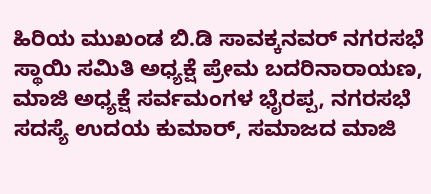ಹಿರಿಯ ಮುಖಂಡ ಬಿ.ಡಿ ಸಾವಕ್ಕನವರ್ ನಗರಸಭೆ ಸ್ಥಾಯಿ ಸಮಿತಿ ಅಧ್ಯಕ್ಷೆ ಪ್ರೇಮ ಬದರಿನಾರಾಯಣ, ಮಾಜಿ ಅಧ್ಯಕ್ಷೆ ಸರ್ವಮಂಗಳ ಭೈರಪ್ಪ, ನಗರಸಭೆ ಸದಸ್ಯೆ ಉದಯ ಕುಮಾರ್, ಸಮಾಜದ ಮಾಜಿ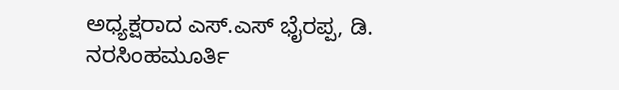ಅಧ್ಯಕ್ಷರಾದ ಎಸ್.ಎಸ್ ಭೈರಪ್ಪ, ಡಿ. ನರಸಿಂಹಮೂರ್ತಿ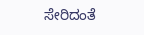ಸೇರಿದಂತೆ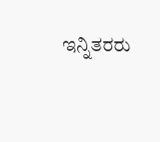ಇನ್ನಿತರರು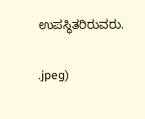ಉಪಸ್ಥಿತರಿರುವರು.

.jpeg)